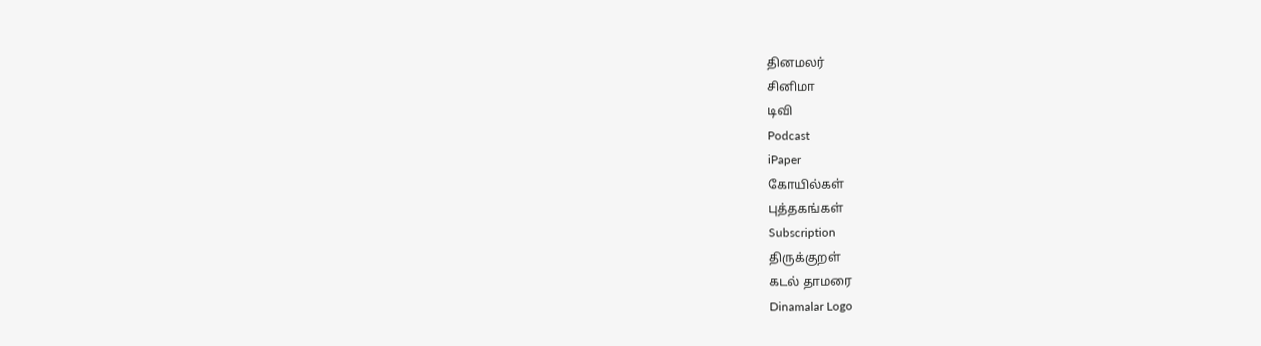தினமலர்
சினிமா
டிவி
Podcast
iPaper
கோயில்கள்
புத்தகங்கள்
Subscription
திருக்குறள்
கடல் தாமரை
Dinamalar Logo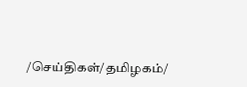/செய்திகள்/தமிழகம்/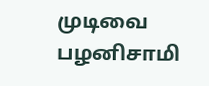முடிவை பழனிசாமி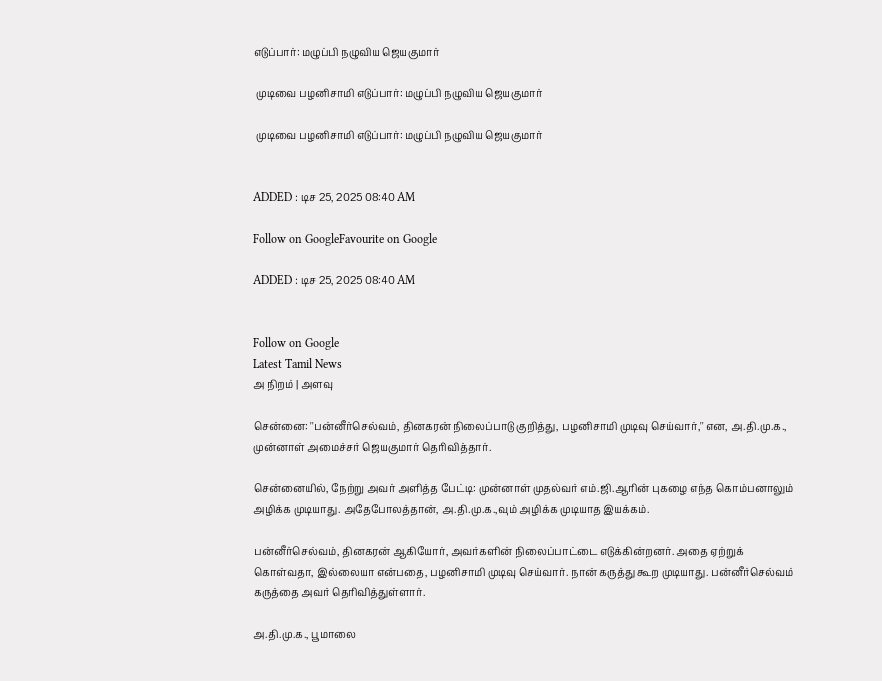எடுப்பார்: மழுப்பி நழுவிய ஜெயகுமார்

 முடிவை பழனிசாமி எடுப்பார்: மழுப்பி நழுவிய ஜெயகுமார்

 முடிவை பழனிசாமி எடுப்பார்: மழுப்பி நழுவிய ஜெயகுமார்


ADDED : டிச 25, 2025 08:40 AM

Follow on GoogleFavourite on Google

ADDED : டிச 25, 2025 08:40 AM


Follow on Google
Latest Tamil News
அ நிறம் | அளவு

சென்னை: ''பன்னீர்செல்வம், தினகரன் நிலைப்பாடு குறித்து, பழனிசாமி முடிவு செய்வார்,'' என, அ.தி.மு.க., முன்னாள் அமைச்சர் ஜெயகுமார் தெரிவித்தார்.

சென்னையில், நேற்று அவர் அளித்த பேட்டி: முன்னாள் முதல்வர் எம்.ஜி.ஆரின் புகழை எந்த கொம்பனாலும் அழிக்க முடியாது. அதேபோலத்தான், அ.தி.மு.க.,வும் அழிக்க முடியாத இயக்கம்.

பன்னீர்செல்வம், தினகரன் ஆகியோர், அவர்களின் நிலைப்பாட்டை எடுக்கின்றனர். அதை ஏற்றுக் கொள்வதா, இல்லையா என்பதை, பழனிசாமி முடிவு செய்வார். நான் கருத்து கூற முடியாது. பன்னீர்செல்வம் கருத்தை அவர் தெரிவித்துள்ளார்.

அ.தி.மு.க., பூமாலை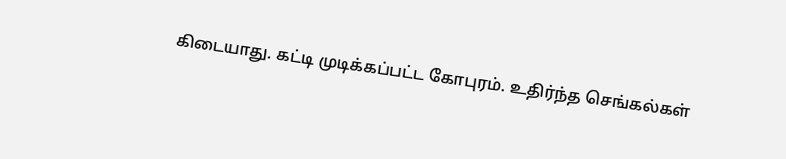கிடையாது. கட்டி முடிக்கப்பட்ட கோபுரம். உதிர்ந்த செங்கல்கள்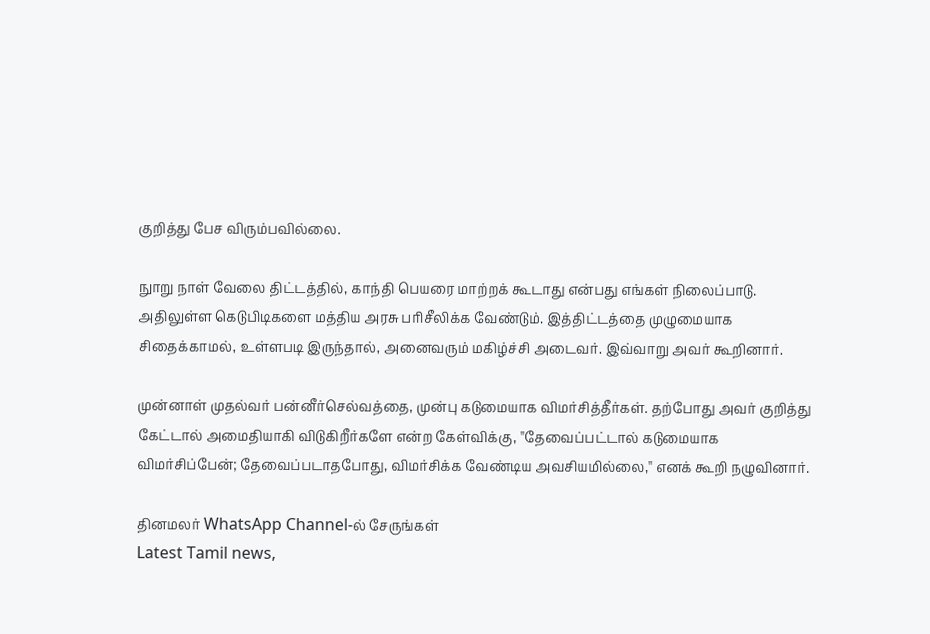குறித்து பேச விரும்பவில்லை.

நுாறு நாள் வேலை திட்டத்தில், காந்தி பெயரை மாற்றக் கூடாது என்பது எங்கள் நிலைப்பாடு. அதிலுள்ள கெடுபிடிகளை மத்திய அரசு பரிசீலிக்க வேண்டும். இத்திட்டத்தை முழுமையாக சிதைக்காமல், உள்ளபடி இருந்தால், அனைவரும் மகிழ்ச்சி அடைவர். இவ்வாறு அவர் கூறினார்.

முன்னாள் முதல்வர் பன்னீர்செல்வத்தை, முன்பு கடுமையாக விமர்சித்தீர்கள். தற்போது அவர் குறித்து கேட்டால் அமைதியாகி விடுகிறீர்களே என்ற கேள்விக்கு, ''தேவைப்பட்டால் கடுமையாக விமர்சிப்பேன்; தேவைப்படாதபோது, விமர்சிக்க வேண்டிய அவசியமில்லை,'' எனக் கூறி நழுவினார்.

தினமலர் WhatsApp Channel-ல் சேருங்கள்
Latest Tamil news,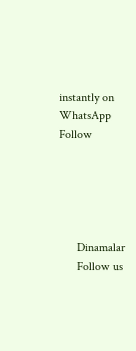instantly on WhatsApp
Follow





      Dinamalar
      Follow us